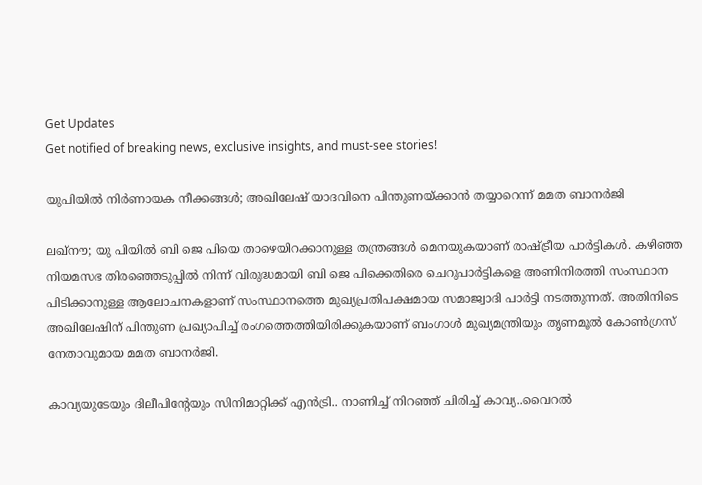Get Updates
Get notified of breaking news, exclusive insights, and must-see stories!

യുപിയിൽ നിർണായക നീക്കങ്ങൾ; അഖിലേഷ് യാദവിനെ പിന്തുണയ്ക്കാൻ തയ്യാറെന്ന് മമത ബാനർജി

ലഖ്നൗ; യു പിയിൽ ബി ജെ പിയെ താഴെയിറക്കാനുള്ള തന്ത്രങ്ങൾ മെനയുകയാണ് രാഷ്ട്രീയ പാർട്ടികൾ. കഴിഞ്ഞ നിയമസഭ തിരഞ്ഞെടുപ്പിൽ നിന്ന് വിരുദ്ധമായി ബി ജെ പിക്കെതിരെ ചെറുപാർട്ടികളെ അണിനിരത്തി സംസ്ഥാന പിടിക്കാനുള്ള ആലോചനകളാണ് സംസ്ഥാനത്തെ മുഖ്യപ്രതിപക്ഷമായ സമാജ്വാദി പാർട്ടി നടത്തുന്നത്. അതിനിടെ അഖിലേഷിന് പിന്തുണ പ്രഖ്യാപിച്ച് രംഗത്തെത്തിയിരിക്കുകയാണ് ബംഗാൾ മുഖ്യമന്ത്രിയും തൃണമൂൽ കോൺഗ്രസ് നേതാവുമായ മമത ബാനർജി.

കാവ്യയുടേയും ദിലീപിന്റേയും സിനിമാറ്റിക്ക് എൻട്രി.. നാണിച്ച് നിറഞ്ഞ് ചിരിച്ച് കാവ്യ..വൈറൽ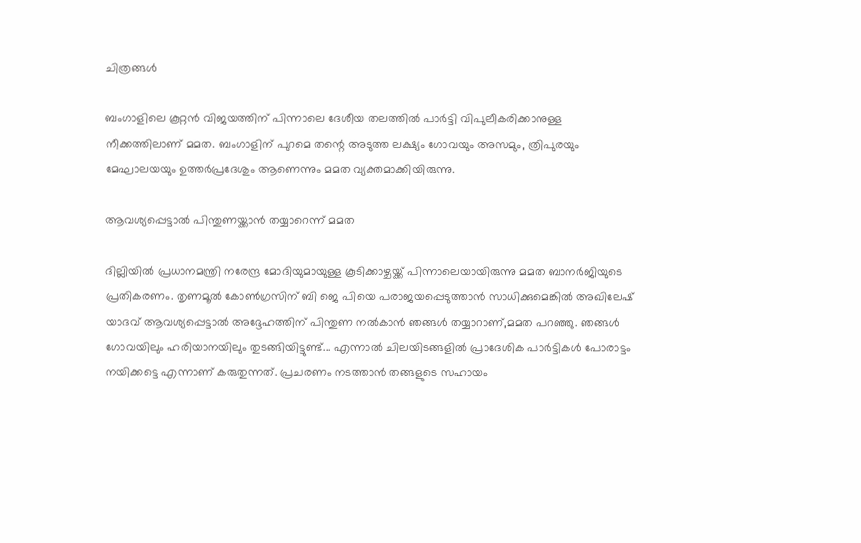ചിത്രങ്ങൾ

ബംഗാളിലെ കൂറ്റൻ വിജയത്തിന് പിന്നാലെ ദേശീയ തലത്തിൽ പാർട്ടി വിപുലീകരിക്കാനുള്ള നീക്കത്തിലാണ് മമത. ബംഗാളിന് പുറമെ തന്റെ അടുത്ത ലക്ഷ്യം ഗോവയും അസമും, ത്രിപുരയും മേഘാലയയും ഉത്തർപ്രദേശും ആണെന്നും മമത വ്യക്തമാക്കിയിരുന്നു.

ആവശ്യപ്പെട്ടാൽ പിന്തുണയ്ക്കാൻ തയ്യാറെന്ന് മമത

ദില്ലിയിൽ പ്രധാനമന്ത്രി നരേന്ദ്ര മോദിയുമായുള്ള കൂടിക്കാഴ്ചയ്ക്ക് പിന്നാലെയായിരുന്നു മമത ബാനർജിയുടെ പ്രതികരണം. തൃണമൂൽ കോൺഗ്രസിന് ബി ജെ പിയെ പരാജയപ്പെടുത്താൻ സാധിക്കുമെങ്കിൽ അഖിലേഷ് യാദവ് ആവശ്യപ്പെട്ടാൽ അദ്ദേഹത്തിന് പിന്തുണ നൽകാൻ ഞങ്ങൾ തയ്യാറാണ്,മമത പറഞ്ഞു. ഞങ്ങൾ ഗോവയിലും ഹരിയാനയിലും തുടങ്ങിയിട്ടുണ്ട്... എന്നാൽ ചിലയിടങ്ങളിൽ പ്രാദേശിക പാർട്ടികൾ പോരാട്ടം നയിക്കട്ടെ എന്നാണ് കരുതുന്നത്. പ്രചരണം നടത്താൻ തങ്ങളുടെ സഹായം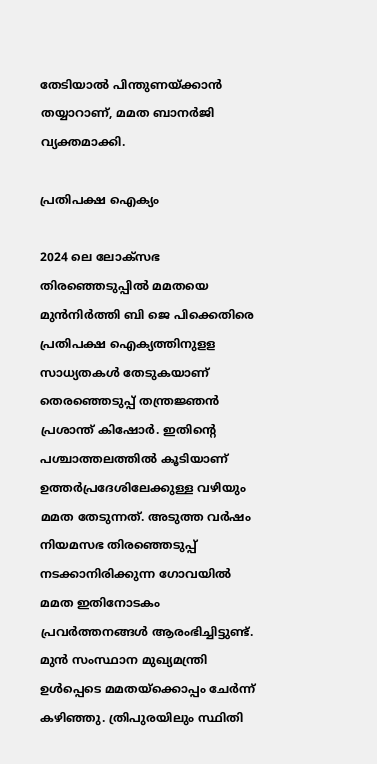തേടിയാൽ പിന്തുണയ്ക്കാൻ തയ്യാറാണ്, മമത ബാനർജി വ്യക്തമാക്കി.

പ്രതിപക്ഷ ഐക്യം

2024 ലെ ലോക്സഭ തിരഞ്ഞെടുപ്പിൽ മമതയെ മുൻനിർത്തി ബി ജെ പിക്കെതിരെ പ്രതിപക്ഷ ഐക്യത്തിനുളള സാധ്യതകൾ തേടുകയാണ് തെരഞ്ഞെടുപ്പ് തന്ത്രജ്ഞൻ പ്രശാന്ത് കിഷോർ. ഇതിന്റെ പശ്ചാത്തലത്തിൽ കൂടിയാണ് ഉത്തർപ്രദേശിലേക്കുള്ള വഴിയും മമത തേടുന്നത്. അടുത്ത വർഷം നിയമസഭ തിരഞ്ഞെടുപ്പ് നടക്കാനിരിക്കുന്ന ഗോവയിൽ മമത ഇതിനോടകം പ്രവർത്തനങ്ങൾ ആരംഭിച്ചിട്ടുണ്ട്. മുൻ സംസ്ഥാന മുഖ്യമന്ത്രി ഉൾപ്പെടെ മമതയ്ക്കൊപ്പം ചേർന്ന് കഴിഞ്ഞു. ത്രിപുരയിലും സ്ഥിതി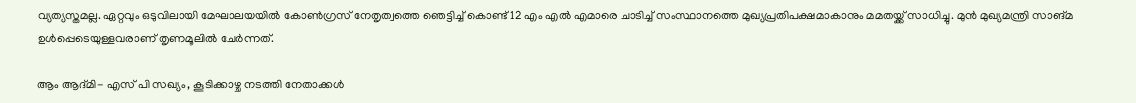വ്യത്യസ്തമല്ല. ഏറ്റവും ഒടുവിലായി മേഘാലയയിൽ കോൺഗ്രസ് നേതൃത്വത്തെ ഞെട്ടിച്ച് കൊണ്ട് 12 എം എൽ എമാരെ ചാടിച്ച് സംസ്ഥാനത്തെ മുഖ്യപ്രതിപക്ഷമാകാനും മമതയ്ക്ക് സാധിച്ചു. മുൻ മുഖ്യമന്ത്രി സാങ്മ ഉൾപ്പെടെയുള്ളവരാണ് തൃണമൂലിൽ ചേർന്നത്.

ആം ആദ്മി- എസ് പി സഖ്യം, കൂടിക്കാഴ്ച നടത്തി നേതാക്കൾ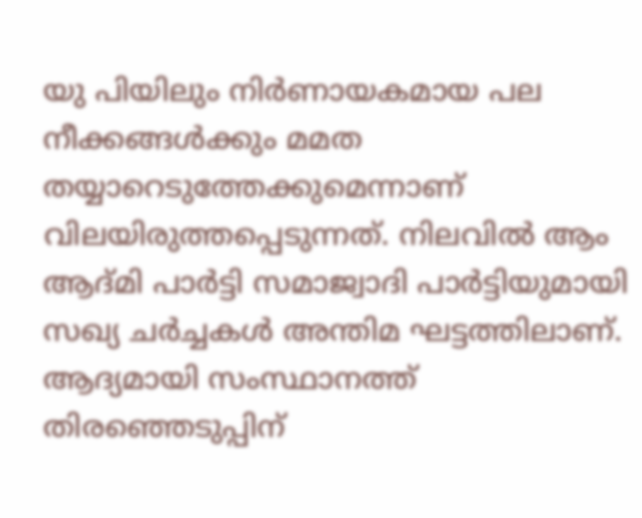യു പിയിലും നിർണായകമായ പല നീക്കങ്ങൾക്കും മമത തയ്യാറെടുത്തേക്കുമെന്നാണ് വിലയിരുത്തപ്പെടുന്നത്. നിലവിൽ ആം ആദ്മി പാർട്ടി സമാജ്വാദി പാർട്ടിയുമായി സഖ്യ ചർച്ചകൾ അന്തിമ ഘട്ടത്തിലാണ്. ആദ്യമായി സംസ്ഥാനത്ത് തിരഞ്ഞെടുപ്പിന്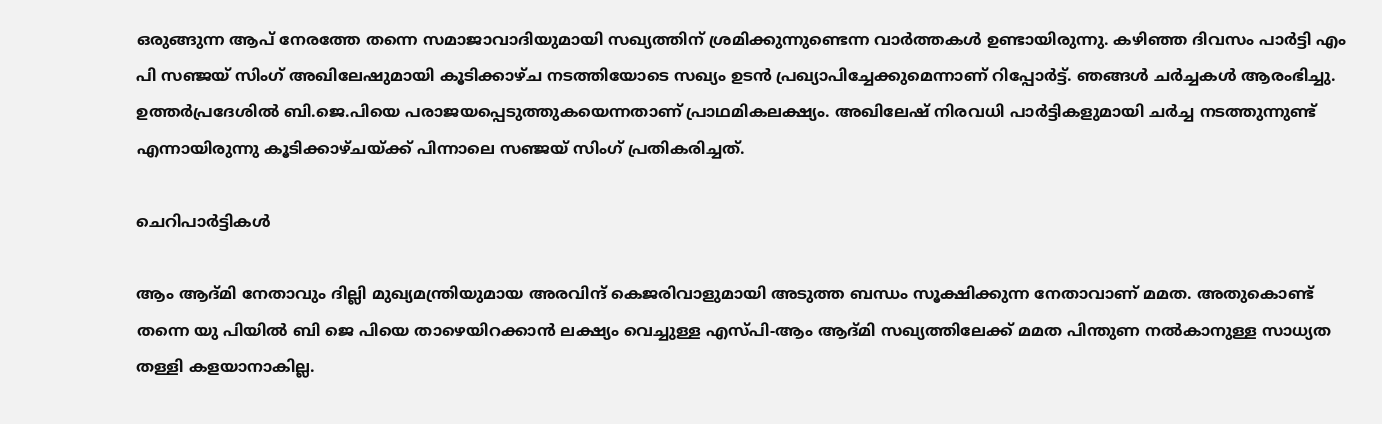ഒരുങ്ങുന്ന ആപ് നേരത്തേ തന്നെ സമാജാവാദിയുമായി സഖ്യത്തിന് ശ്രമിക്കുന്നുണ്ടെന്ന വാർത്തകൾ ഉണ്ടായിരുന്നു. കഴിഞ്ഞ ദിവസം പാർട്ടി എം പി സഞ്ജയ് സിംഗ് അഖിലേഷുമായി കൂടിക്കാഴ്ച നടത്തിയോടെ സഖ്യം ഉടൻ പ്രഖ്യാപിച്ചേക്കുമെന്നാണ് റിപ്പോർട്ട്. ഞങ്ങള്‍ ചര്‍ച്ചകള്‍ ആരംഭിച്ചു. ഉത്തര്‍പ്രദേശില്‍ ബി.ജെ.പിയെ പരാജയപ്പെടുത്തുകയെന്നതാണ് പ്രാഥമികലക്ഷ്യം. അഖിലേഷ് നിരവധി പാര്‍ട്ടികളുമായി ചര്‍ച്ച നടത്തുന്നുണ്ട് എന്നായിരുന്നു കൂടിക്കാഴ്ചയ്ക്ക് പിന്നാലെ സഞ്ജയ് സിംഗ് പ്രതികരിച്ചത്.

ചെറിപാർട്ടികൾ

ആം ആദ്മി നേതാവും ദില്ലി മുഖ്യമന്ത്രിയുമായ അരവിന്ദ് കെജരിവാളുമായി അടുത്ത ബന്ധം സൂക്ഷിക്കുന്ന നേതാവാണ് മമത. അതുകൊണ്ട് തന്നെ യു പിയിൽ ബി ജെ പിയെ താഴെയിറക്കാൻ ലക്ഷ്യം വെച്ചുള്ള എസ്പി-ആം ആദ്മി സഖ്യത്തിലേക്ക് മമത പിന്തുണ നൽകാനുള്ള സാധ്യത തള്ളി കളയാനാകില്ല.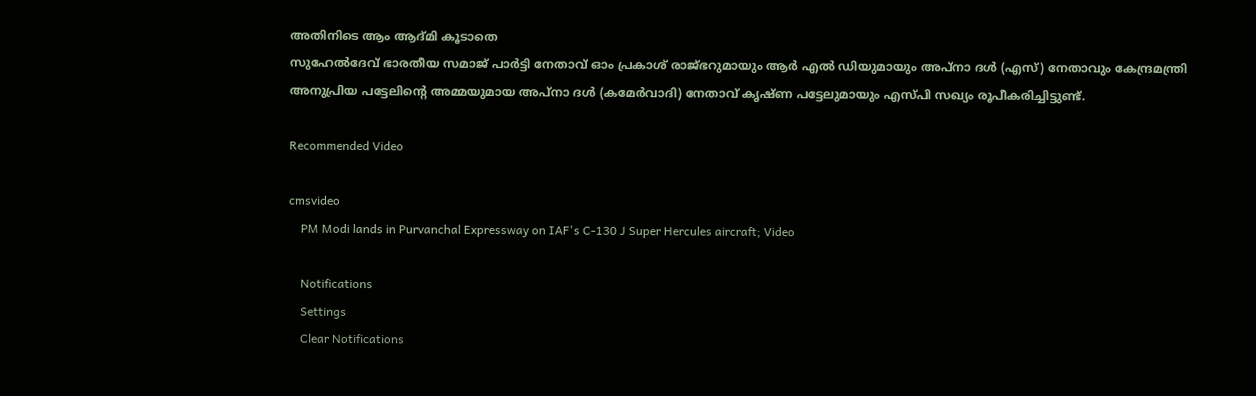അതിനിടെ ആം ആദ്മി കൂടാതെ
സുഹേൽദേവ് ഭാരതീയ സമാജ് പാർട്ടി നേതാവ് ഓം പ്രകാശ് രാജ്ഭറുമായും ആർ എൽ ഡിയുമായും അപ്‌നാ ദൾ (എസ്) നേതാവും കേന്ദ്രമന്ത്രി അനുപ്രിയ പട്ടേലിന്റെ അമ്മയുമായ അപ്‌നാ ദൾ (കമേർവാദി) നേതാവ് കൃഷ്ണ പട്ടേലുമായും എസ്പി സഖ്യം രൂപീകരിച്ചിട്ടുണ്ട്.

Recommended Video

cmsvideo
    PM Modi lands in Purvanchal Expressway on IAF's C-130 J Super Hercules aircraft; Video

    Notifications
    Settings
    Clear Notifications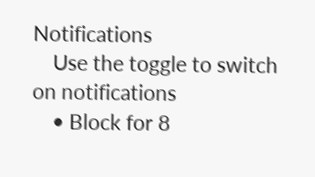Notifications
    Use the toggle to switch on notifications
    • Block for 8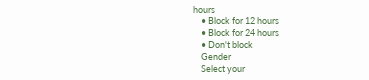hours
    • Block for 12 hours
    • Block for 24 hours
    • Don't block
    Gender
    Select your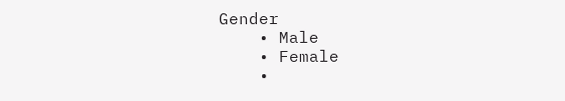Gender
    • Male
    • Female
    •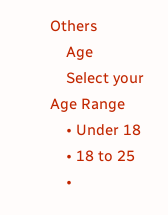Others
    Age
    Select your Age Range
    • Under 18
    • 18 to 25
    •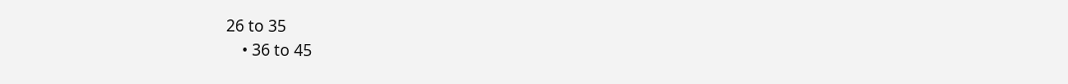26 to 35
    • 36 to 45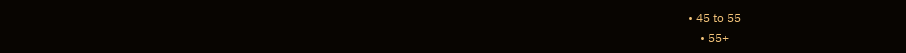• 45 to 55
    • 55+